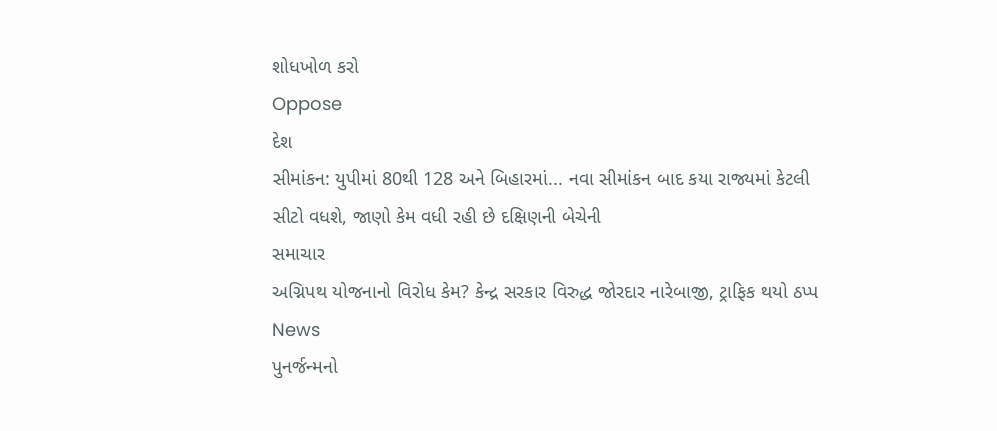શોધખોળ કરો
Oppose
દેશ
સીમાંકન: યુપીમાં 80થી 128 અને બિહારમાં... નવા સીમાંકન બાદ કયા રાજ્યમાં કેટલી સીટો વધશે, જાણો કેમ વધી રહી છે દક્ષિણની બેચેની
સમાચાર
અગ્નિપથ યોજનાનો વિરોધ કેમ? કેન્દ્ર સરકાર વિરુદ્ધ જોરદાર નારેબાજી, ટ્રાફિક થયો ઠપ્પ
News
પુનર્જન્મનો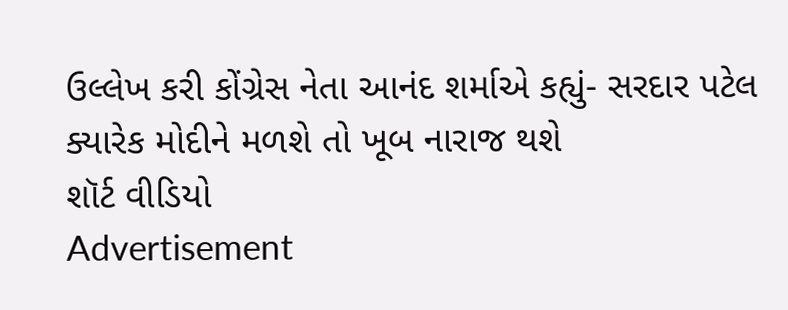ઉલ્લેખ કરી કોંગ્રેસ નેતા આનંદ શર્માએ કહ્યું- સરદાર પટેલ ક્યારેક મોદીને મળશે તો ખૂબ નારાજ થશે
શૉર્ટ વીડિયો
Advertisement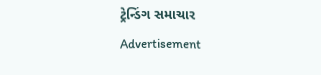ટ્રેન્ડિંગ સમાચાર
Advertisement